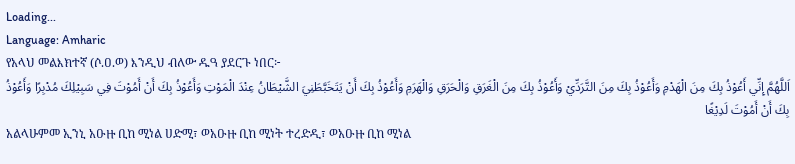Loading...
Language: Amharic
የአላህ መልእክተኛ (ሶ.ዐ.ወ) እንዲህ ብለው ዱዓ ያደርጉ ነበር፦
اَللَّهُمَّ إِنِّي أَعُوْذُ بِكَ مِنَ الْهَدْمِ وَأَعُوْذُ بِكَ مِنَ التَّرَدِّيْ وَأَعُوْذُ بِكَ مِنَ الْغَرَقِ وَالْحَرَقِ وَالْهَرَمِ وَأَعُوْذُ بِكَ أَنْ يَتَخَبَّطَنِيَ الشَّيْطَانُ عِنْدَ الْمَوْتِ وَأَعُوْذُ بِكَ أَنْ أَمُوْتَ فِي سَبِيْلِكَ مُدْبِرًا وَأَعُوْذُ بِكَ أَنْ أَمُوْتَ لَدِيْغًا
አልላሁምመ ኢንኒ አዑዙ ቢከ ሚነል ሀድሚ፣ ወአዑዙ ቢከ ሚነት ተረድዲ፣ ወአዑዙ ቢከ ሚነል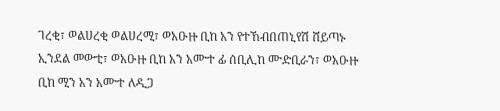ገረቂ፣ ወልሀረቂ ወልሀረሚ፣ ወአዑዙ ቢከ አን የተኸብበጠኒየሽ ሸይጣኑ ኢንደል መውቲ፣ ወአዑዙ ቢከ አን አሙተ ፊ ሰቢሊከ ሙድቢራን፣ ወአዑዙ ቢከ ሚን አን አሙተ ለዲጋ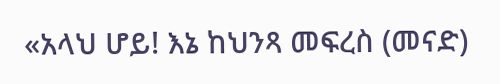«አላህ ሆይ! እኔ ከህንጻ መፍረስ (መናድ)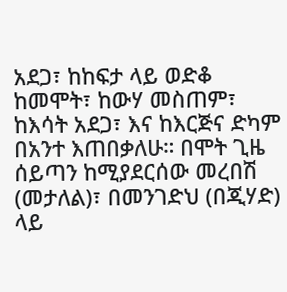አደጋ፣ ከከፍታ ላይ ወድቆ ከመሞት፣ ከውሃ መስጠም፣ ከእሳት አደጋ፣ እና ከእርጅና ድካም በአንተ እጠበቃለሁ። በሞት ጊዜ ሰይጣን ከሚያደርሰው መረበሽ (መታለል)፣ በመንገድህ (በጂሃድ) ላይ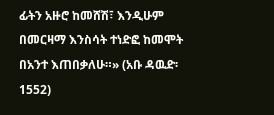ፊትን አዙሮ ከመሸሽ፣ እንዲሁም በመርዛማ እንስሳት ተነድፎ ከመሞት በአንተ እጠበቃለሁ።» (አቡ ዳዉድ፡ 1552)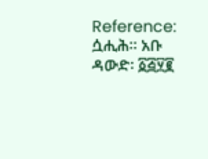Reference: ሷሒሕ። አቡ ዳውድ፡ ፩፭፶፪